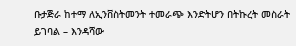ቡታጅራ ከተማ ለኢንቨስትመንት ተመራጭ እንድትሆን በትኩረት መስራት ይገባል – እንዳሻው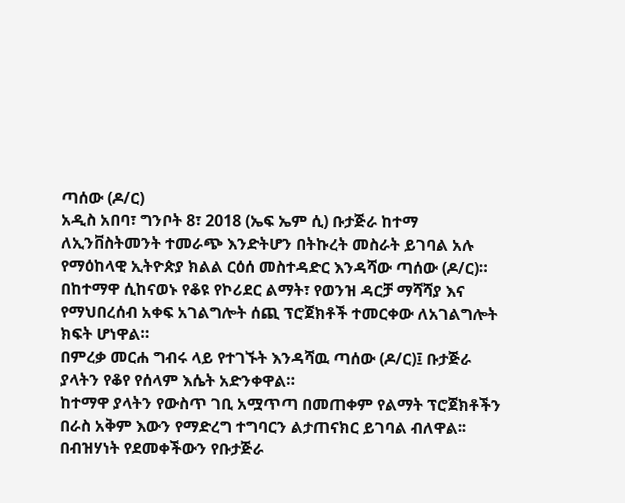ጣሰው (ዶ/ር)
አዲስ አበባ፣ ግንቦት 8፣ 2018 (ኤፍ ኤም ሲ) ቡታጅራ ከተማ ለኢንቨስትመንት ተመራጭ እንድትሆን በትኩረት መስራት ይገባል አሉ የማዕከላዊ ኢትዮጵያ ክልል ርዕሰ መስተዳድር እንዳሻው ጣሰው (ዶ/ር)።
በከተማዋ ሲከናወኑ የቆዩ የኮሪደር ልማት፣ የወንዝ ዳርቻ ማሻሻያ እና የማህበረሰብ አቀፍ አገልግሎት ሰጪ ፕሮጀክቶች ተመርቀው ለአገልግሎት ክፍት ሆነዋል።
በምረቃ መርሐ ግብሩ ላይ የተገኙት እንዳሻዉ ጣሰው (ዶ/ር)፤ ቡታጅራ ያላትን የቆየ የሰላም እሴት አድንቀዋል።
ከተማዋ ያላትን የውስጥ ገቢ አሟጥጣ በመጠቀም የልማት ፕሮጀክቶችን በራስ አቅም እውን የማድረግ ተግባርን ልታጠናክር ይገባል ብለዋል፡፡
በብዝሃነት የደመቀችውን የቡታጅራ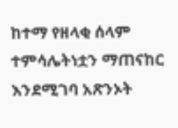ከተማ የዘላቂ ሰላም ተምሳሌትነቷን ማጠናከር እንደሚገባ አጽንኦት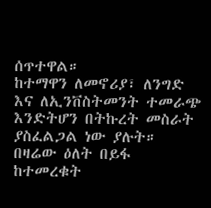ሰጥተዋል።
ከተማዋን ለመኖሪያ፣ ለንግድ እና ለኢንቨስትመንት ተመራጭ እንድትሆን በትኩረት መስራት ያስፈልጋል ነው ያሉት።
በዛሬው ዕለት በይፋ ከተመረቁት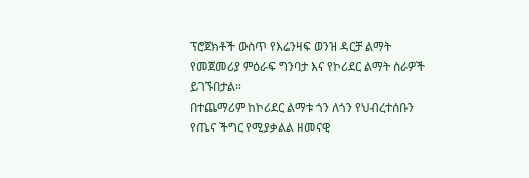ፕሮጀክቶች ውስጥ የእሬንዛፍ ወንዝ ዳርቻ ልማት የመጀመሪያ ምዕራፍ ግንባታ እና የኮሪደር ልማት ስራዎች ይገኙበታል።
በተጨማሪም ከኮሪደር ልማቱ ጎን ለጎን የህብረተሰቡን የጤና ችግር የሚያቃልል ዘመናዊ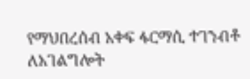የማህበረሰብ አቀፍ ፋርማሲ ተገንብቶ ለአገልግሎት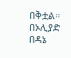በቅቷል።
በኦሊያድ በዳኔ